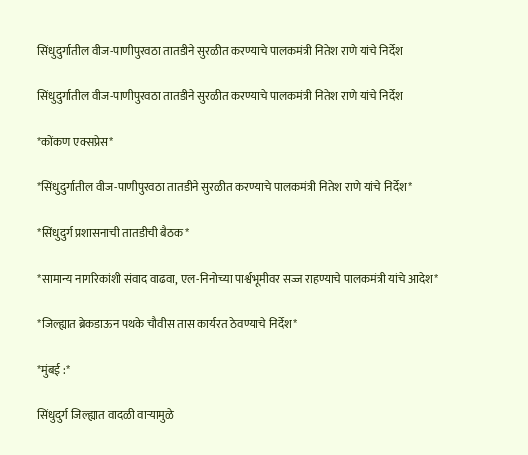सिंधुदुर्गातील वीज-पाणीपुरवठा तातडीने सुरळीत करण्याचे पालकमंत्री नितेश राणे यांचे निर्देश

सिंधुदुर्गातील वीज-पाणीपुरवठा तातडीने सुरळीत करण्याचे पालकमंत्री नितेश राणे यांचे निर्देश

*कोंकण एक्सप्रेस*

*सिंधुदुर्गातील वीज-पाणीपुरवठा तातडीने सुरळीत करण्याचे पालकमंत्री नितेश राणे यांचे निर्देश*

*सिंधुदुर्ग प्रशासनाची तातडीची बैठक*

*सामान्य नागरिकांशी संवाद वाढवा, एल-निनोच्या पार्श्वभूमीवर सज्ज राहण्याचे पालकमंत्री यांचे आदेश*

*जिल्ह्यात ब्रेकडाऊन पथके चौवीस तास कार्यरत ठेवण्याचे निर्देश*

*मुंबई :*

सिंधुदुर्ग जिल्ह्यात वादळी वाऱ्यामुळे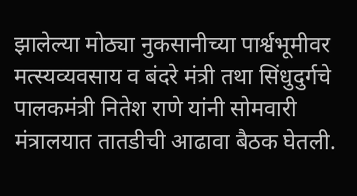झालेल्या मोठ्या नुकसानीच्या पार्श्वभूमीवर मत्स्यव्यवसाय व बंदरे मंत्री तथा सिंधुदुर्गचे पालकमंत्री नितेश राणे यांनी सोमवारी मंत्रालयात तातडीची आढावा बैठक घेतली.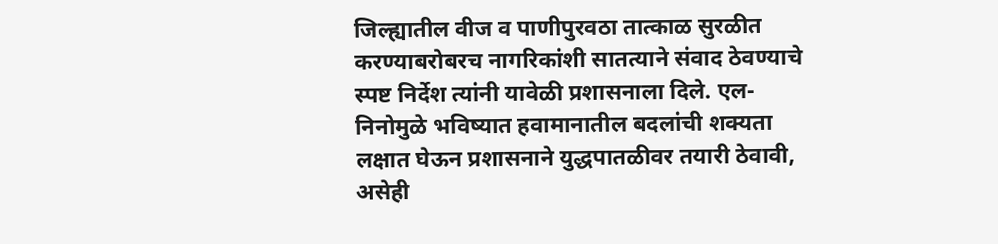जिल्ह्यातील वीज व पाणीपुरवठा तात्काळ सुरळीत करण्याबरोबरच नागरिकांशी सातत्याने संवाद ठेवण्याचे स्पष्ट निर्देश त्यांनी यावेळी प्रशासनाला दिले. एल-निनोमुळे भविष्यात हवामानातील बदलांची शक्यता लक्षात घेऊन प्रशासनाने युद्धपातळीवर तयारी ठेवावी, असेही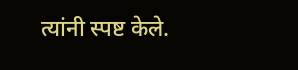त्यांनी स्पष्ट केले.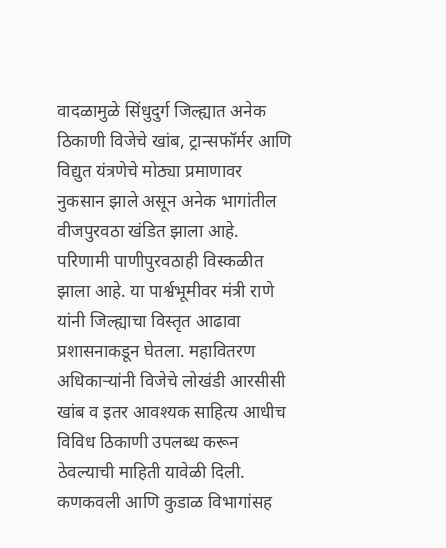वादळामुळे सिंधुदुर्ग जिल्ह्यात अनेक ठिकाणी विजेचे खांब, ट्रान्सफॉर्मर आणि विद्युत यंत्रणेचे मोठ्या प्रमाणावर नुकसान झाले असून अनेक भागांतील वीजपुरवठा खंडित झाला आहे. परिणामी पाणीपुरवठाही विस्कळीत झाला आहे. या पार्श्वभूमीवर मंत्री राणे यांनी जिल्ह्याचा विस्तृत आढावा प्रशासनाकडून घेतला. महावितरण अधिकाऱ्यांनी विजेचे लोखंडी आरसीसी खांब व इतर आवश्यक साहित्य आधीच विविध ठिकाणी उपलब्ध करून ठेवल्याची माहिती यावेळी दिली. कणकवली आणि कुडाळ विभागांसह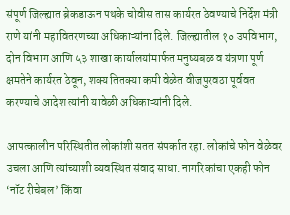संपूर्ण जिल्ह्यात ब्रेकडाऊन पथके चोवीस तास कार्यरत ठेवण्याचे निर्देश मंत्री राणे यांनी महावितरणच्या अधिकाऱ्यांना दिले. जिल्ह्यातील १० उपविभाग, दोन विभाग आणि ५३ शाखा कार्यालयांमार्फत मनुष्यबळ व यंत्रणा पूर्ण क्षमतेने कार्यरत ठेवून, शक्य तितक्या कमी वेळेत वीजपुरवठा पूर्ववत करण्याचे आदेश त्यांनी यावेळी अधिकाऱ्यांनी दिले.

आपत्कालीन परिस्थितीत लोकांशी सतत संपर्कात रहा. लोकांचे फोन वेळेवर उचला आणि त्यांच्याशी व्यवस्थित संवाद साधा. नागरिकांचा एकही फोन ‘नॉट रीचेबल’ किंवा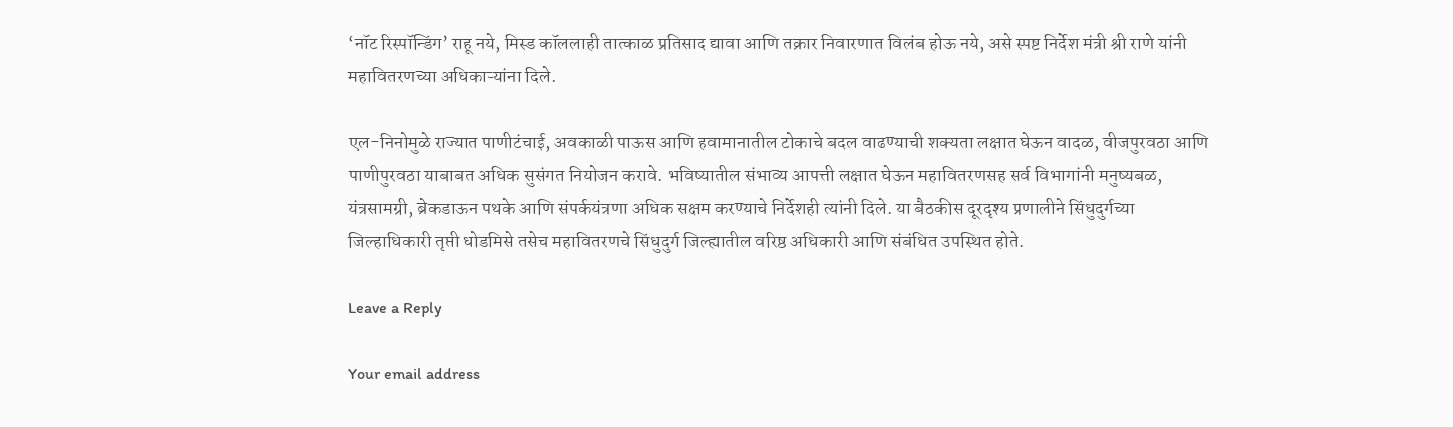‘नॉट रिस्पॉन्डिंग’ राहू नये, मिस्ड कॉललाही तात्काळ प्रतिसाद द्यावा आणि तक्रार निवारणात विलंब होऊ नये, असे स्पष्ट निर्देश मंत्री श्री राणे यांनी महावितरणच्या अधिकाऱ्यांना दिले.

एल-निनोमुळे राज्यात पाणीटंचाई, अवकाळी पाऊस आणि हवामानातील टोकाचे बदल वाढण्याची शक्यता लक्षात घेऊन वादळ, वीजपुरवठा आणि पाणीपुरवठा याबाबत अधिक सुसंगत नियोजन करावे. भविष्यातील संभाव्य आपत्ती लक्षात घेऊन महावितरणसह सर्व विभागांनी मनुष्यबळ, यंत्रसामग्री, ब्रेकडाऊन पथके आणि संपर्कयंत्रणा अधिक सक्षम करण्याचे निर्देशही त्यांनी दिले. या बैठकीस दूरदृश्य प्रणालीने सिंधुदुर्गच्या जिल्हाधिकारी तृप्ती धोडमिसे तसेच महावितरणचे सिंधुदुर्ग जिल्ह्यातील वरिष्ठ अधिकारी आणि संबंधित उपस्थित होते.

Leave a Reply

Your email address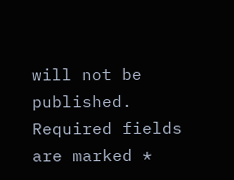will not be published. Required fields are marked *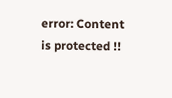error: Content is protected !!